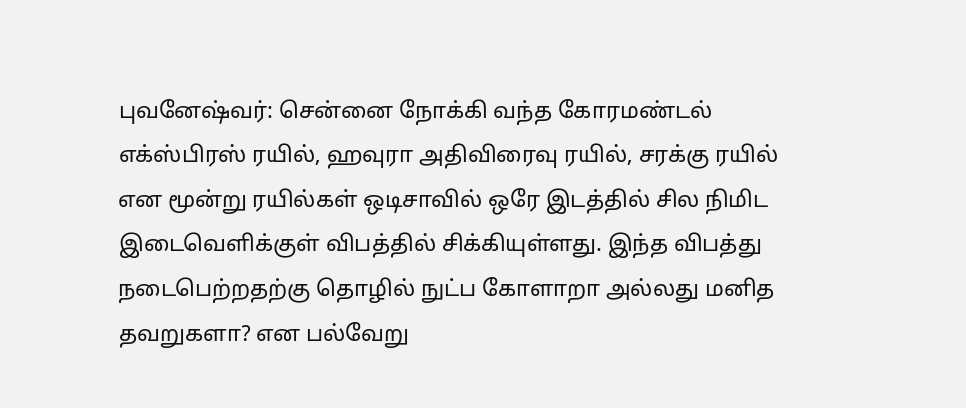புவனேஷ்வர்: சென்னை நோக்கி வந்த கோரமண்டல் எக்ஸ்பிரஸ் ரயில், ஹவுரா அதிவிரைவு ரயில், சரக்கு ரயில் என மூன்று ரயில்கள் ஒடிசாவில் ஒரே இடத்தில் சில நிமிட இடைவெளிக்குள் விபத்தில் சிக்கியுள்ளது. இந்த விபத்து நடைபெற்றதற்கு தொழில் நுட்ப கோளாறா அல்லது மனித தவறுகளா? என பல்வேறு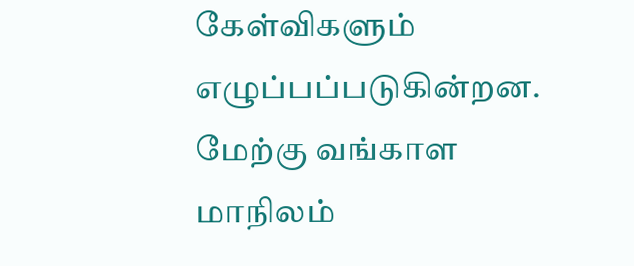கேள்விகளும் எழுப்பப்படுகின்றன. மேற்கு வங்காள மாநிலம்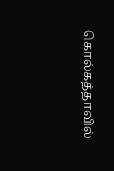கொல்கத்தாவில்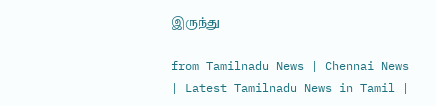இருந்து

from Tamilnadu News | Chennai News | Latest Tamilnadu News in Tamil |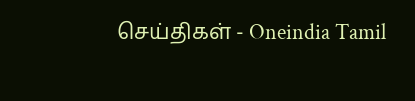செய்திகள் - Oneindia Tamil